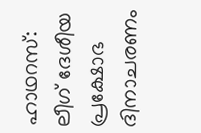ഹാഥറസ്: ലീഗ് ദേശീയ പ്രക്ഷോഭ ദിനാചരണം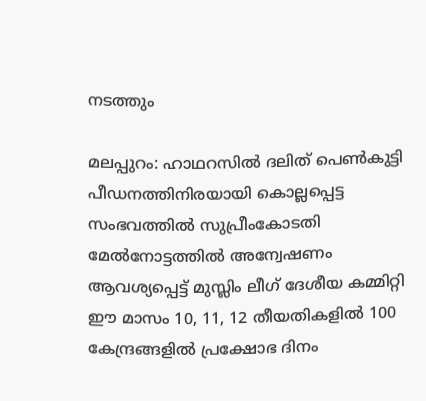നടത്തും

മലപ്പുറം: ഹാഥറസിൽ ദലിത് പെൺകുട്ടി പീഡനത്തിനിരയായി കൊല്ലപ്പെട്ട സംഭവത്തിൽ സുപ്രീംകോടതി മേൽനോട്ടത്തിൽ അന്വേഷണം ആവശ്യപ്പെട്ട് മുസ്ലിം ലീഗ് ദേശീയ കമ്മിറ്റി ഈ മാസം 10, 11, 12 തീയതികളിൽ 100 കേന്ദ്രങ്ങളിൽ പ്രക്ഷോഭ ദിനം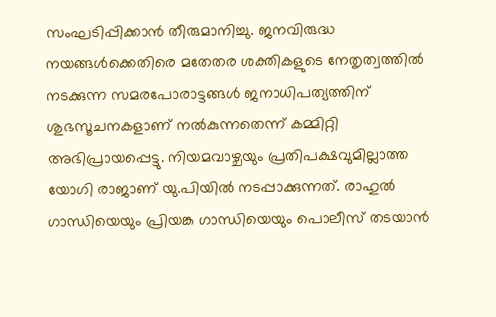സംഘടിപ്പിക്കാൻ തീരുമാനിച്ചു. ജനവിരുദ്ധ നയങ്ങൾക്കെതിരെ മതേതര ശക്തികളുടെ നേതൃത്വത്തിൽ നടക്കുന്ന സമരപോരാട്ടങ്ങൾ ജനാധിപത്യത്തിന് ശുഭസൂചനകളാണ് നൽകുന്നതെന്ന് കമ്മിറ്റി അഭിപ്രായപ്പെട്ടു. നിയമവാഴ്ചയും പ്രതിപക്ഷവുമില്ലാത്ത യോഗി രാജാണ് യു.പിയിൽ നടപ്പാക്കുന്നത്. രാഹുൽ ഗാന്ധിയെയും പ്രിയങ്ക ഗാന്ധിയെയും പൊലീസ് തടയാൻ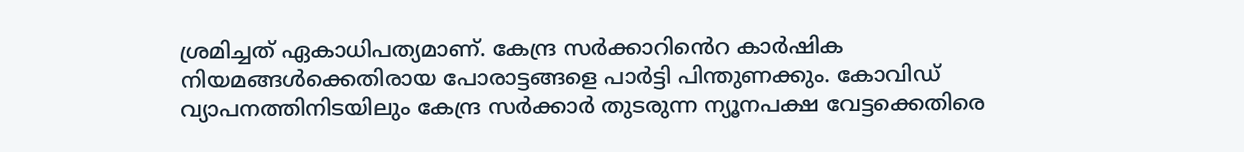ശ്രമിച്ചത് ഏകാധിപത്യമാണ്. കേന്ദ്ര സർക്കാറിൻെറ കാർഷിക നിയമങ്ങൾക്കെതിരായ പോരാട്ടങ്ങളെ പാർട്ടി പിന്തുണക്കും. കോവിഡ് വ്യാപനത്തിനിടയിലും കേന്ദ്ര സർക്കാർ തുടരുന്ന ന്യൂനപക്ഷ വേട്ടക്കെതിരെ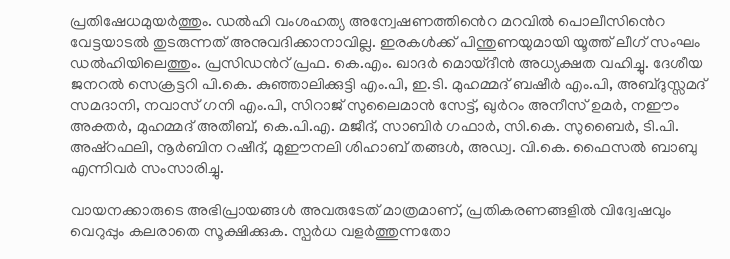പ്രതിഷേധമുയർത്തും. ഡൽഹി വംശഹത്യ അന്വേഷണത്തിൻെറ മറവിൽ പൊലീസിൻെറ വേട്ടയാടൽ തുടരുന്നത് അനുവദിക്കാനാവില്ല. ഇരകൾക്ക് പിന്തുണയുമായി യൂത്ത് ലീഗ് സംഘം ഡൽഹിയിലെത്തും. പ്രസിഡൻറ് പ്രഫ. കെ.എം. ഖാദർ മൊയ്‌ദീൻ അധ്യക്ഷത വഹിച്ചു. ദേശീയ ജനറൽ സെക്രട്ടറി പി.കെ. കുഞ്ഞാലിക്കുട്ടി എം.പി, ഇ.ടി. മുഹമ്മദ് ബഷീർ എം.പി, അബ്ദുസ്സമദ് സമദാനി, നവാസ് ഗനി എം.പി, സിറാജ് സുലൈമാൻ സേട്ട്, ഖുർറം അനീസ് ഉമർ, നഈം അക്തർ, മുഹമ്മദ് അതീബ്, കെ.പി.എ. മജീദ്, സാബിർ ഗഫാർ, സി.കെ. സുബൈർ, ടി.പി. അഷ്റഫലി, നൂർബിന റഷീദ്, മുഈനലി ശിഹാബ് തങ്ങൾ, അഡ്വ. വി.കെ. ഫൈസൽ ബാബു എന്നിവർ സംസാരിച്ചു.

വായനക്കാരുടെ അഭിപ്രായങ്ങള്‍ അവരുടേത് മാത്രമാണ്, പ്രതികരണങ്ങളിൽ വിദ്വേഷവും വെറുപ്പും കലരാതെ സൂക്ഷിക്കുക. സ്പർധ വളർത്തുന്നതോ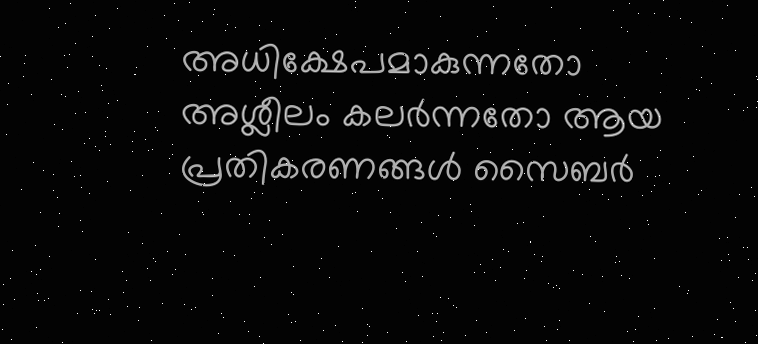അധിക്ഷേപമാകുന്നതോ അശ്ലീലം കലർന്നതോ ആയ പ്രതികരണങ്ങൾ സൈബർ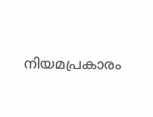നിയമപ്രകാരം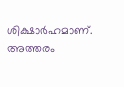ശിക്ഷാർഹമാണ്. അത്തരം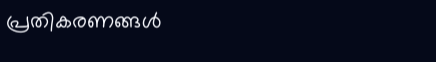പ്രതികരണങ്ങൾ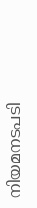നിയമനടപടി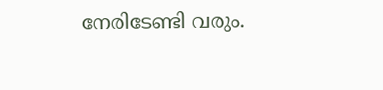നേരിടേണ്ടി വരും.